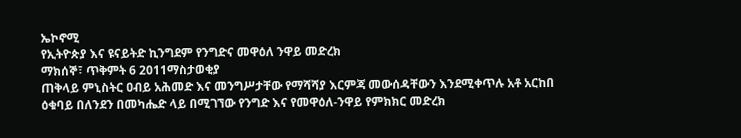ኤኮኖሚ
የኢትዮጵያ እና ዩናይትድ ኪንግደም የንግድና መዋዕለ ንዋይ መድረክ
ማክሰኞ፣ ጥቅምት 6 2011ማስታወቂያ
ጠቅላይ ምኒስትር ዐብይ አሕመድ እና መንግሥታቸው የማሻሻያ እርምጃ መውሰዳቸውን እንደሚቀጥሉ አቶ አርከበ ዕቁባይ በለንደን በመካሔድ ላይ በሚገኘው የንግድ እና የመዋዕለ-ንዋይ የምክክር መድረክ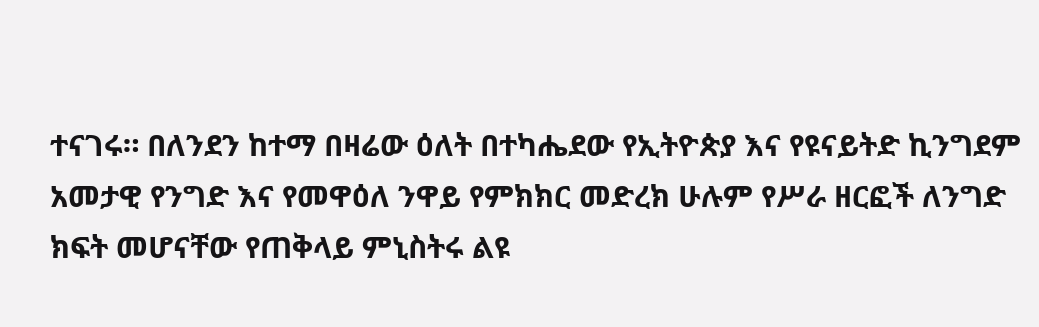ተናገሩ። በለንደን ከተማ በዛሬው ዕለት በተካሔደው የኢትዮጵያ እና የዩናይትድ ኪንግደም አመታዊ የንግድ እና የመዋዕለ ንዋይ የምክክር መድረክ ሁሉም የሥራ ዘርፎች ለንግድ ክፍት መሆናቸው የጠቅላይ ምኒስትሩ ልዩ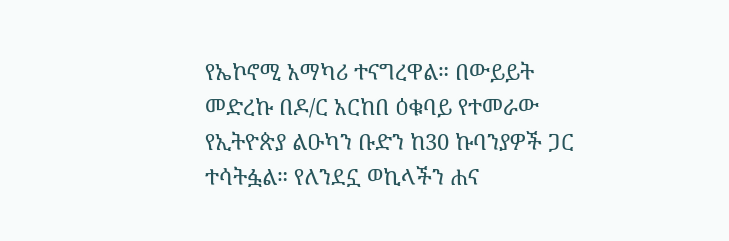የኤኮኖሚ አማካሪ ተናግረዋል። በውይይት መድረኩ በዶ/ር አርከበ ዕቁባይ የተመራው የኢትዮጵያ ልዑካን ቡድን ከ30 ኩባንያዎች ጋር ተሳትፏል። የለንደኗ ወኪላችን ሐና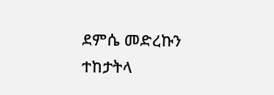ደምሴ መድረኩን ተከታትላ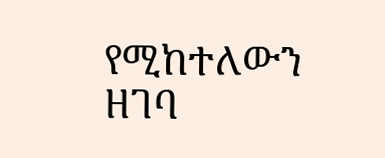የሚከተለውን ዘገባ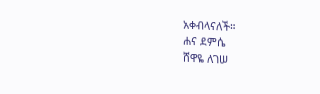አቀብላናለች።
ሐና ደምሴ
ሸዋዬ ለገሠ